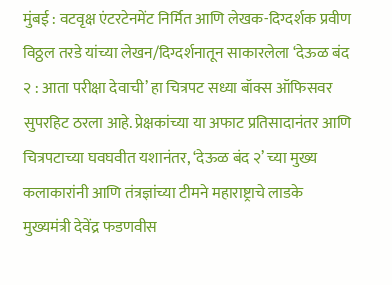मुंबई : वटवृक्ष एंटरटेनमेंट निर्मित आणि लेखक-दिग्दर्शक प्रवीण विठ्ठल तरडे यांच्या लेखन/दिग्दर्शनातून साकारलेला ‘देऊळ बंद २ : आता परीक्षा देवाची’ हा चित्रपट सध्या बॉक्स ऑफिसवर सुपरहिट ठरला आहे. प्रेक्षकांच्या या अफाट प्रतिसादानंतर आणि चित्रपटाच्या घवघवीत यशानंतर, ‘देऊळ बंद २’ च्या मुख्य कलाकारांनी आणि तंत्रज्ञांच्या टीमने महाराष्ट्राचे लाडके मुख्यमंत्री देवेंद्र फडणवीस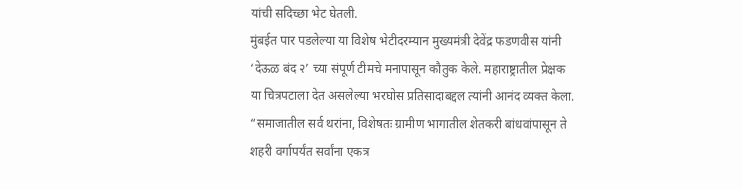यांची सदिच्छा भेट घेतली.
मुंबईत पार पडलेल्या या विशेष भेटीदरम्यान मुख्यमंत्री देवेंद्र फडणवीस यांनी ‘देऊळ बंद २’ च्या संपूर्ण टीमचे मनापासून कौतुक केले. महाराष्ट्रातील प्रेक्षक या चित्रपटाला देत असलेल्या भरघोस प्रतिसादाबद्दल त्यांनी आनंद व्यक्त केला. “समाजातील सर्व थरांना, विशेषतः ग्रामीण भागातील शेतकरी बांधवांपासून ते शहरी वर्गापर्यंत सर्वांना एकत्र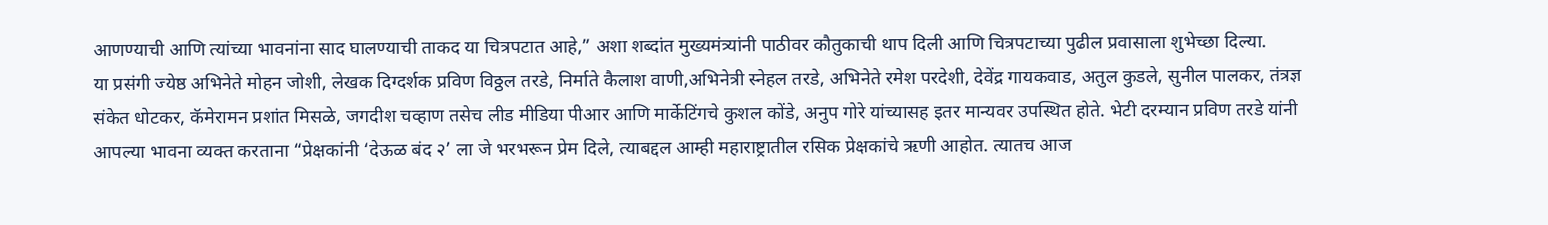आणण्याची आणि त्यांच्या भावनांना साद घालण्याची ताकद या चित्रपटात आहे,” अशा शब्दांत मुख्यमंत्र्यांनी पाठीवर कौतुकाची थाप दिली आणि चित्रपटाच्या पुढील प्रवासाला शुभेच्छा दिल्या.
या प्रसंगी ज्येष्ठ अभिनेते मोहन जोशी, लेखक दिग्दर्शक प्रविण विठ्ठल तरडे, निर्माते कैलाश वाणी,अभिनेत्री स्नेहल तरडे, अभिनेते रमेश परदेशी, देवेंद्र गायकवाड, अतुल कुडले, सुनील पालकर, तंत्रज्ञ संकेत धोटकर, कॅमेरामन प्रशांत मिसळे, जगदीश चव्हाण तसेच लीड मीडिया पीआर आणि मार्केटिंगचे कुशल कोंडे, अनुप गोरे यांच्यासह इतर मान्यवर उपस्थित होते. भेटी दरम्यान प्रविण तरडे यांनी आपल्या भावना व्यक्त करताना “प्रेक्षकांनी ‘देऊळ बंद २’ ला जे भरभरून प्रेम दिले, त्याबद्दल आम्ही महाराष्ट्रातील रसिक प्रेक्षकांचे ऋणी आहोत. त्यातच आज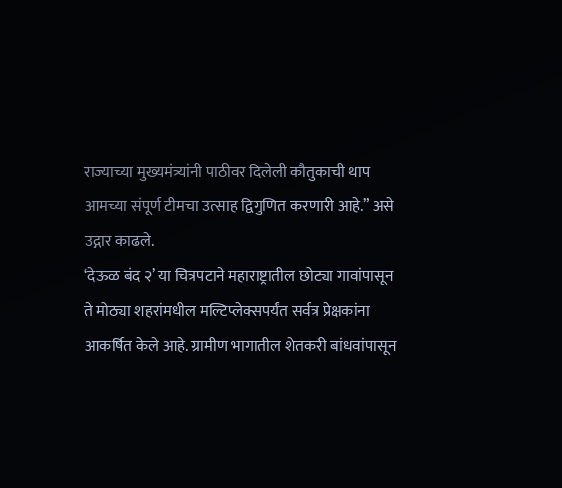राज्याच्या मुख्यमंत्र्यांनी पाठीवर दिलेली कौतुकाची थाप आमच्या संपूर्ण टीमचा उत्साह द्विगुणित करणारी आहे.” असे उद्गार काढले.
‘देऊळ बंद २’ या चित्रपटाने महाराष्ट्रातील छोट्या गावांपासून ते मोठ्या शहरांमधील मल्टिप्लेक्सपर्यंत सर्वत्र प्रेक्षकांना आकर्षित केले आहे. ग्रामीण भागातील शेतकरी बांधवांपासून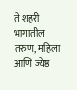ते शहरी भागातील तरुण, महिला आणि ज्येष्ठ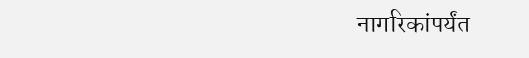नागरिकांपर्यंत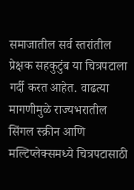समाजातील सर्व स्तरांतील प्रेक्षक सहकुटुंब या चित्रपटाला गर्दी करत आहेत. वाढत्या मागणीमुळे राज्यभरातील सिंगल स्क्रीन आणि मल्टिप्लेक्समध्ये चित्रपटासाठी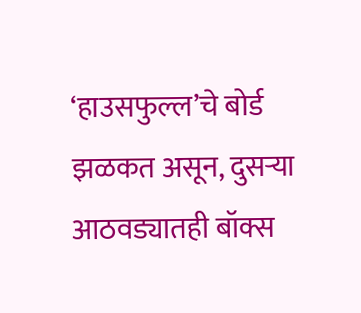‘हाउसफुल्ल’चे बोर्ड झळकत असून, दुसऱ्या आठवड्यातही बॉक्स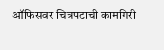ऑफिसवर चित्रपटाची कामगिरी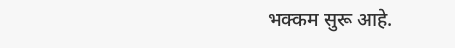भक्कम सुरू आहे.